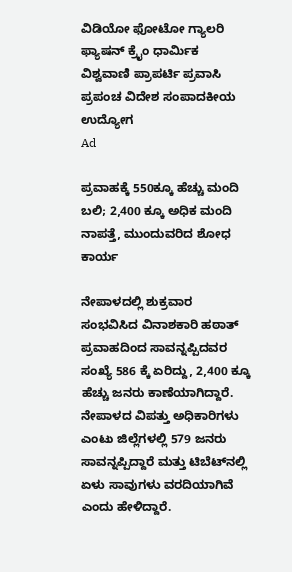ವಿಡಿಯೋ ಫೋಟೋ ಗ್ಯಾಲರಿ ಫ್ಯಾಷನ್ ಕ್ರೈಂ ಧಾರ್ಮಿಕ ವಿಶ್ವವಾಣಿ ಪ್ರಾಪರ್ಟಿ ಪ್ರವಾಸಿ ಪ್ರಪಂಚ ವಿದೇಶ ಸಂಪಾದಕೀಯ ಉದ್ಯೋಗ
Ad

ಪ್ರವಾಹಕ್ಕೆ 550ಕ್ಕೂ ಹೆಚ್ಚು ಮಂದಿ ಬಲಿ; 2,400 ಕ್ಕೂ ಅಧಿಕ ಮಂದಿ ನಾಪತ್ತೆ, ಮುಂದುವರಿದ ಶೋಧ ಕಾರ್ಯ

ನೇಪಾಳದಲ್ಲಿ ಶುಕ್ರವಾರ ಸಂಭವಿಸಿದ ವಿನಾಶಕಾರಿ ಹಠಾತ್ ಪ್ರವಾಹದಿಂದ ಸಾವನ್ನಪ್ಪಿದವರ ಸಂಖ್ಯೆ 586 ಕ್ಕೆ ಏರಿದ್ದು, 2,400 ಕ್ಕೂ ಹೆಚ್ಚು ಜನರು ಕಾಣೆಯಾಗಿದ್ದಾರೆ. ನೇಪಾಳದ ವಿಪತ್ತು ಅಧಿಕಾರಿಗಳು ಎಂಟು ಜಿಲ್ಲೆಗಳಲ್ಲಿ 579 ಜನರು ಸಾವನ್ನಪ್ಪಿದ್ದಾರೆ ಮತ್ತು ಟಿಬೆಟ್‌ನಲ್ಲಿ ಏಳು ಸಾವುಗಳು ವರದಿಯಾಗಿವೆ ಎಂದು ಹೇಳಿದ್ದಾರೆ.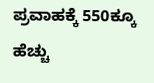ಪ್ರವಾಹಕ್ಕೆ 550ಕ್ಕೂ ಹೆಚ್ಚು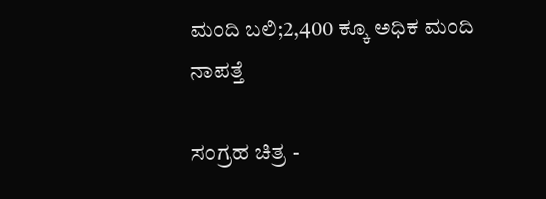ಮಂದಿ ಬಲಿ;2,400 ಕ್ಕೂ ಅಧಿಕ ಮಂದಿ ನಾಪತ್ತೆ

ಸಂಗ್ರಹ ಚಿತ್ರ -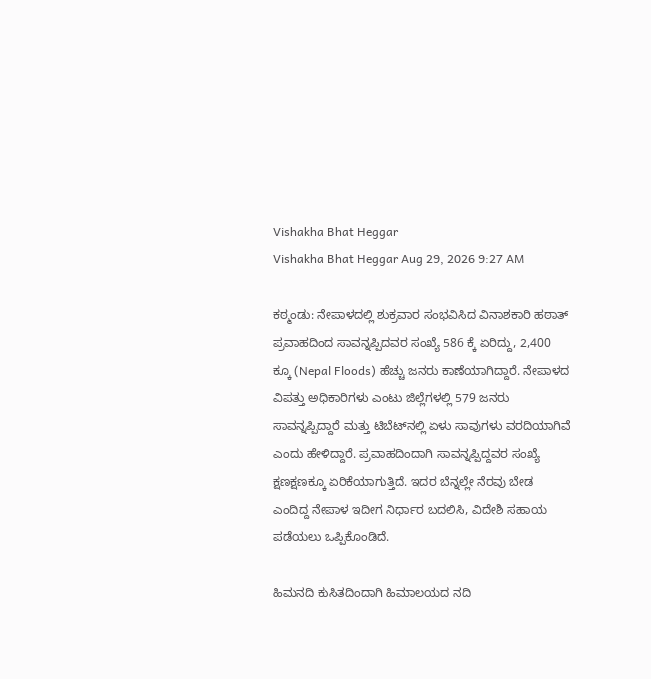Vishakha Bhat Heggar
Vishakha Bhat Heggar Aug 29, 2026 9:27 AM

ಕಠ್ಮಂಡು: ನೇಪಾಳದಲ್ಲಿ ಶುಕ್ರವಾರ ಸಂಭವಿಸಿದ ವಿನಾಶಕಾರಿ ಹಠಾತ್ ಪ್ರವಾಹದಿಂದ ಸಾವನ್ನಪ್ಪಿದವರ ಸಂಖ್ಯೆ 586 ಕ್ಕೆ ಏರಿದ್ದು, 2,400 ಕ್ಕೂ (Nepal Floods) ಹೆಚ್ಚು ಜನರು ಕಾಣೆಯಾಗಿದ್ದಾರೆ. ನೇಪಾಳದ ವಿಪತ್ತು ಅಧಿಕಾರಿಗಳು ಎಂಟು ಜಿಲ್ಲೆಗಳಲ್ಲಿ 579 ಜನರು ಸಾವನ್ನಪ್ಪಿದ್ದಾರೆ ಮತ್ತು ಟಿಬೆಟ್‌ನಲ್ಲಿ ಏಳು ಸಾವುಗಳು ವರದಿಯಾಗಿವೆ ಎಂದು ಹೇಳಿದ್ದಾರೆ. ಪ್ರವಾಹದಿಂದಾಗಿ ಸಾವನ್ನಪ್ಪಿದ್ದವರ ಸಂಖ್ಯೆ ಕ್ಷಣಕ್ಷಣಕ್ಕೂ ಏರಿಕೆಯಾಗುತ್ತಿದೆ. ಇದರ ಬೆನ್ನಲ್ಲೇ ನೆರವು ಬೇಡ ಎಂದಿದ್ದ ನೇಪಾಳ ಇದೀಗ ನಿರ್ಧಾರ ಬದಲಿಸಿ, ವಿದೇಶಿ ಸಹಾಯ ಪಡೆಯಲು ಒಪ್ಪಿಕೊಂಡಿದೆ.

ಹಿಮನದಿ ಕುಸಿತದಿಂದಾಗಿ ಹಿಮಾಲಯದ ನದಿ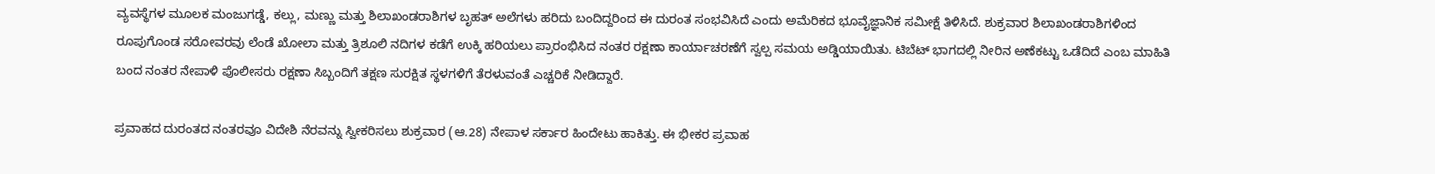ವ್ಯವಸ್ಥೆಗಳ ಮೂಲಕ ಮಂಜುಗಡ್ಡೆ, ಕಲ್ಲು, ಮಣ್ಣು ಮತ್ತು ಶಿಲಾಖಂಡರಾಶಿಗಳ ಬೃಹತ್ ಅಲೆಗಳು ಹರಿದು ಬಂದಿದ್ದರಿಂದ ಈ ದುರಂತ ಸಂಭವಿಸಿದೆ ಎಂದು ಅಮೆರಿಕದ ಭೂವೈಜ್ಞಾನಿಕ ಸಮೀಕ್ಷೆ ತಿಳಿಸಿದೆ. ಶುಕ್ರವಾರ ಶಿಲಾಖಂಡರಾಶಿಗಳಿಂದ ರೂಪುಗೊಂಡ ಸರೋವರವು ಲೆಂಡೆ ಖೋಲಾ ಮತ್ತು ತ್ರಿಶೂಲಿ ನದಿಗಳ ಕಡೆಗೆ ಉಕ್ಕಿ ಹರಿಯಲು ಪ್ರಾರಂಭಿಸಿದ ನಂತರ ರಕ್ಷಣಾ ಕಾರ್ಯಾಚರಣೆಗೆ ಸ್ವಲ್ಪ ಸಮಯ ಅಡ್ಡಿಯಾಯಿತು. ಟಿಬೆಟ್ ಭಾಗದಲ್ಲಿ ನೀರಿನ ಅಣೆಕಟ್ಟು ಒಡೆದಿದೆ ಎಂಬ ಮಾಹಿತಿ ಬಂದ ನಂತರ ನೇಪಾಳಿ ಪೊಲೀಸರು ರಕ್ಷಣಾ ಸಿಬ್ಬಂದಿಗೆ ತಕ್ಷಣ ಸುರಕ್ಷಿತ ಸ್ಥಳಗಳಿಗೆ ತೆರಳುವಂತೆ ಎಚ್ಚರಿಕೆ ನೀಡಿದ್ದಾರೆ.

ಪ್ರವಾಹದ ದುರಂತದ ನಂತರವೂ ವಿದೇಶಿ ನೆರವನ್ನು ಸ್ವೀಕರಿಸಲು ಶುಕ್ರವಾರ (ಆ.28) ನೇಪಾಳ ಸರ್ಕಾರ ಹಿಂದೇಟು ಹಾಕಿತ್ತು. ಈ ಭೀಕರ ಪ್ರವಾಹ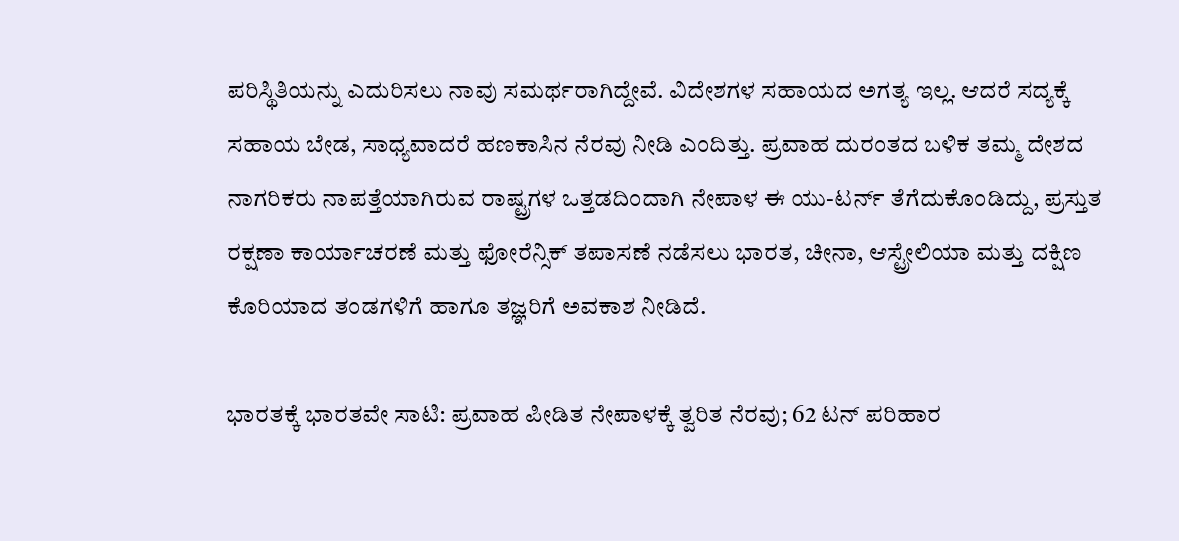ಪರಿಸ್ಥಿತಿಯನ್ನು ಎದುರಿಸಲು ನಾವು ಸಮರ್ಥರಾಗಿದ್ದೇವೆ. ವಿದೇಶಗಳ ಸಹಾಯದ ಅಗತ್ಯ ಇಲ್ಲ. ಆದರೆ ಸದ್ಯಕ್ಕೆ ಸಹಾಯ ಬೇಡ, ಸಾಧ್ಯವಾದರೆ ಹಣಕಾಸಿನ ನೆರವು ನೀಡಿ ಎಂದಿತ್ತು. ಪ್ರವಾಹ ದುರಂತದ ಬಳಿಕ ತಮ್ಮ ದೇಶದ ನಾಗರಿಕರು ನಾಪತ್ತೆಯಾಗಿರುವ ರಾಷ್ಟ್ರಗಳ ಒತ್ತಡದಿಂದಾಗಿ ನೇಪಾಳ ಈ ಯು-ಟರ್ನ್ ತೆಗೆದುಕೊಂಡಿದ್ದು, ಪ್ರಸ್ತುತ ರಕ್ಷಣಾ ಕಾರ್ಯಾಚರಣೆ ಮತ್ತು ಫೋರೆನ್ಸಿಕ್ ತಪಾಸಣೆ ನಡೆಸಲು ಭಾರತ, ಚೀನಾ, ಆಸ್ಟ್ರೇಲಿಯಾ ಮತ್ತು ದಕ್ಷಿಣ ಕೊರಿಯಾದ ತಂಡಗಳಿಗೆ ಹಾಗೂ ತಜ್ಞರಿಗೆ ಅವಕಾಶ ನೀಡಿದೆ.

ಭಾರತಕ್ಕೆ ಭಾರತವೇ ಸಾಟಿ: ಪ್ರವಾಹ ಪೀಡಿತ ನೇಪಾಳಕ್ಕೆ ತ್ವರಿತ ನೆರವು; 62 ಟನ್ ಪರಿಹಾರ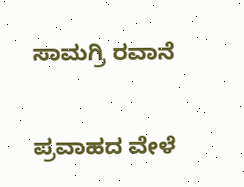ಸಾಮಗ್ರಿ ರವಾನೆ

ಪ್ರವಾಹದ ವೇಳೆ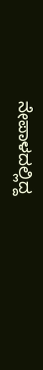ನೇಪಾಳದಲ್ಲಿದ್ದ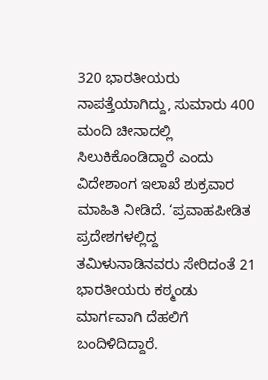320 ಭಾರತೀಯರು ನಾಪತ್ತೆಯಾಗಿದ್ದು, ಸುಮಾರು 400 ಮಂದಿ ಚೀನಾದಲ್ಲಿ ಸಿಲುಕಿಕೊಂಡಿದ್ದಾರೆ ಎಂದು ವಿದೇಶಾಂಗ ಇಲಾಖೆ ಶುಕ್ರವಾರ ಮಾಹಿತಿ ನೀಡಿದೆ. ‘ಪ್ರವಾಹಪೀಡಿತ ಪ್ರದೇಶಗಳಲ್ಲಿದ್ದ ತಮಿಳುನಾಡಿನವರು ಸೇರಿದಂತೆ 21 ಭಾರತೀಯರು ಕಠ್ಮಂಡು ಮಾರ್ಗವಾಗಿ ದೆಹಲಿಗೆ ಬಂದಿಳಿದಿದ್ದಾರೆ.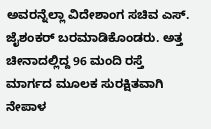ಅವರನ್ನೆಲ್ಲಾ ವಿದೇಶಾಂಗ ಸಚಿವ ಎಸ್‌. ಜೈಶಂಕರ್‌ ಬರಮಾಡಿಕೊಂಡರು. ಅತ್ತ ಚೀನಾದಲ್ಲಿದ್ದ 96 ಮಂದಿ ರಸ್ತೆ ಮಾರ್ಗದ ಮೂಲಕ ಸುರಕ್ಷಿತವಾಗಿ ನೇಪಾಳ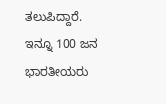ತಲುಪಿದ್ದಾರೆ. ಇನ್ನೂ 100 ಜನ ಭಾರತೀಯರು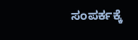ಸಂಪರ್ಕಕ್ಕೆ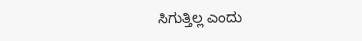ಸಿಗುತ್ತಿಲ್ಲ ಎಂದು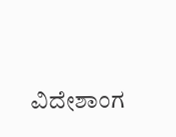ವಿದೇಶಾಂಗ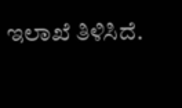ಇಲಾಖೆ ತಿಳಿಸಿದೆ.